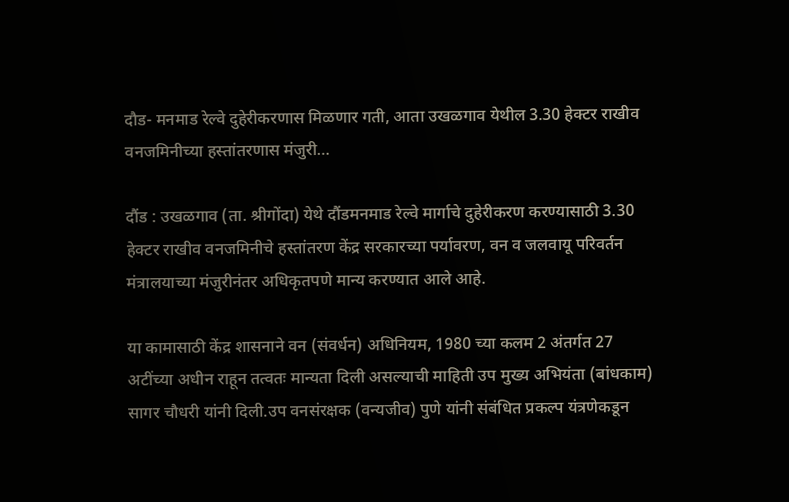दौड- मनमाड रेल्वे दुहेरीकरणास मिळणार गती, आता उखळगाव येथील 3.30 हेक्टर राखीव वनजमिनीच्या हस्तांतरणास मंजुरी…

दौंड : उखळगाव (ता. श्रीगोंदा) येथे दौंडमनमाड रेल्वे मार्गाचे दुहेरीकरण करण्यासाठी 3.30 हेक्टर राखीव वनजमिनीचे हस्तांतरण केंद्र सरकारच्या पर्यावरण, वन व जलवायू परिवर्तन मंत्रालयाच्या मंजुरीनंतर अधिकृतपणे मान्य करण्यात आले आहे.

या कामासाठी केंद्र शासनाने वन (संवर्धन) अधिनियम, 1980 च्या कलम 2 अंतर्गत 27 अटींच्या अधीन राहून तत्वतः मान्यता दिली असल्याची माहिती उप मुख्य अभियंता (बांधकाम) सागर चौधरी यांनी दिली.उप वनसंरक्षक (वन्यजीव) पुणे यांनी संबंधित प्रकल्प यंत्रणेकडून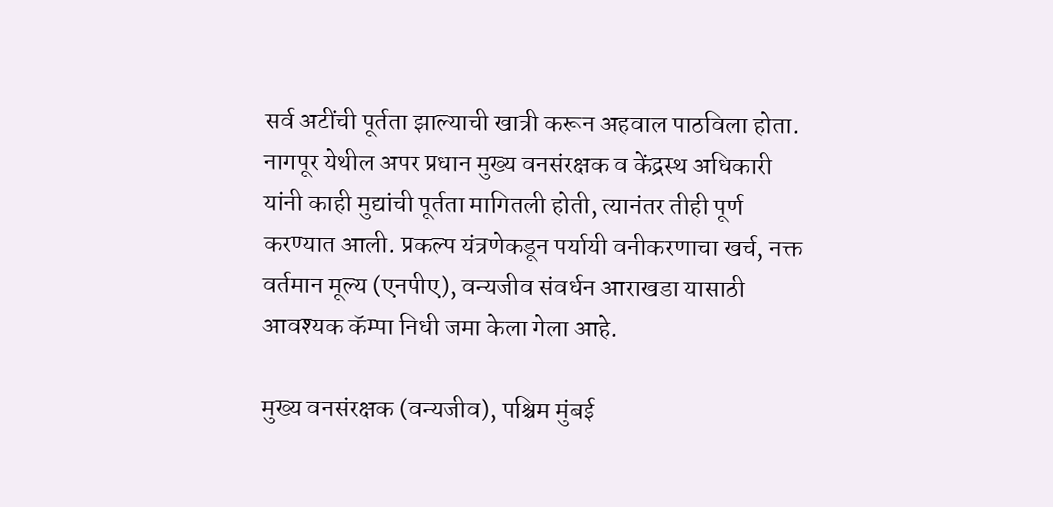सर्व अटींची पूर्तता झाल्याची खात्री करून अहवाल पाठविला होता.
नागपूर येथील अपर प्रधान मुख्य वनसंरक्षक व केंद्रस्थ अधिकारी यांनी काही मुद्यांची पूर्तता मागितली होती, त्यानंतर तीही पूर्ण करण्यात आली. प्रकल्प यंत्रणेकडून पर्यायी वनीकरणाचा खर्च, नक्त वर्तमान मूल्य (एनपीए), वन्यजीव संवर्धन आराखडा यासाठी आवश्यक कॅम्पा निधी जमा केला गेला आहे.

मुख्य वनसंरक्षक (वन्यजीव), पश्चिम मुंबई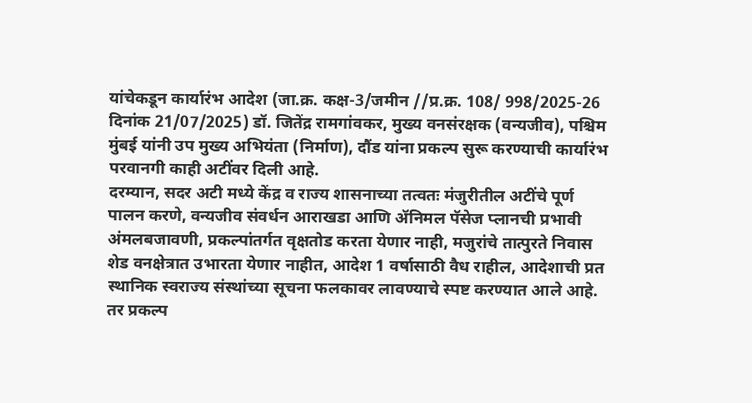यांचेकडून कार्यारंभ आदेश (जा.क्र. कक्ष-3/जमीन //प्र.क्र. 108/ 998/2025-26 दिनांक 21/07/2025) डॉ. जितेंद्र रामगांवकर, मुख्य वनसंरक्षक (वन्यजीव), पश्चिम मुंबई यांनी उप मुख्य अभियंता (निर्माण), दौंड यांना प्रकल्प सुरू करण्याची कार्यारंभ परवानगी काही अटींवर दिली आहे.
दरम्यान, सदर अटी मध्ये केंद्र व राज्य शासनाच्या तत्वतः मंजुरीतील अटींचे पूर्ण पालन करणे, वन्यजीव संवर्धन आराखडा आणि ॲनिमल पॅसेज प्लानची प्रभावी अंमलबजावणी, प्रकल्पांतर्गत वृक्षतोड करता येणार नाही, मजुरांचे तात्पुरते निवास शेड वनक्षेत्रात उभारता येणार नाहीत, आदेश 1 वर्षासाठी वैध राहील, आदेशाची प्रत स्थानिक स्वराज्य संस्थांच्या सूचना फलकावर लावण्याचे स्पष्ट करण्यात आले आहे. तर प्रकल्प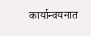कार्यान्वयनात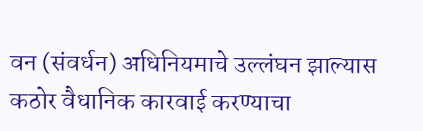वन (संवर्धन) अधिनियमाचे उल्लंघन झाल्यास कठोर वैधानिक कारवाई करण्याचा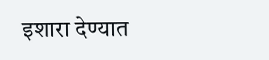इशारा देण्यात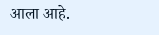आला आहे.